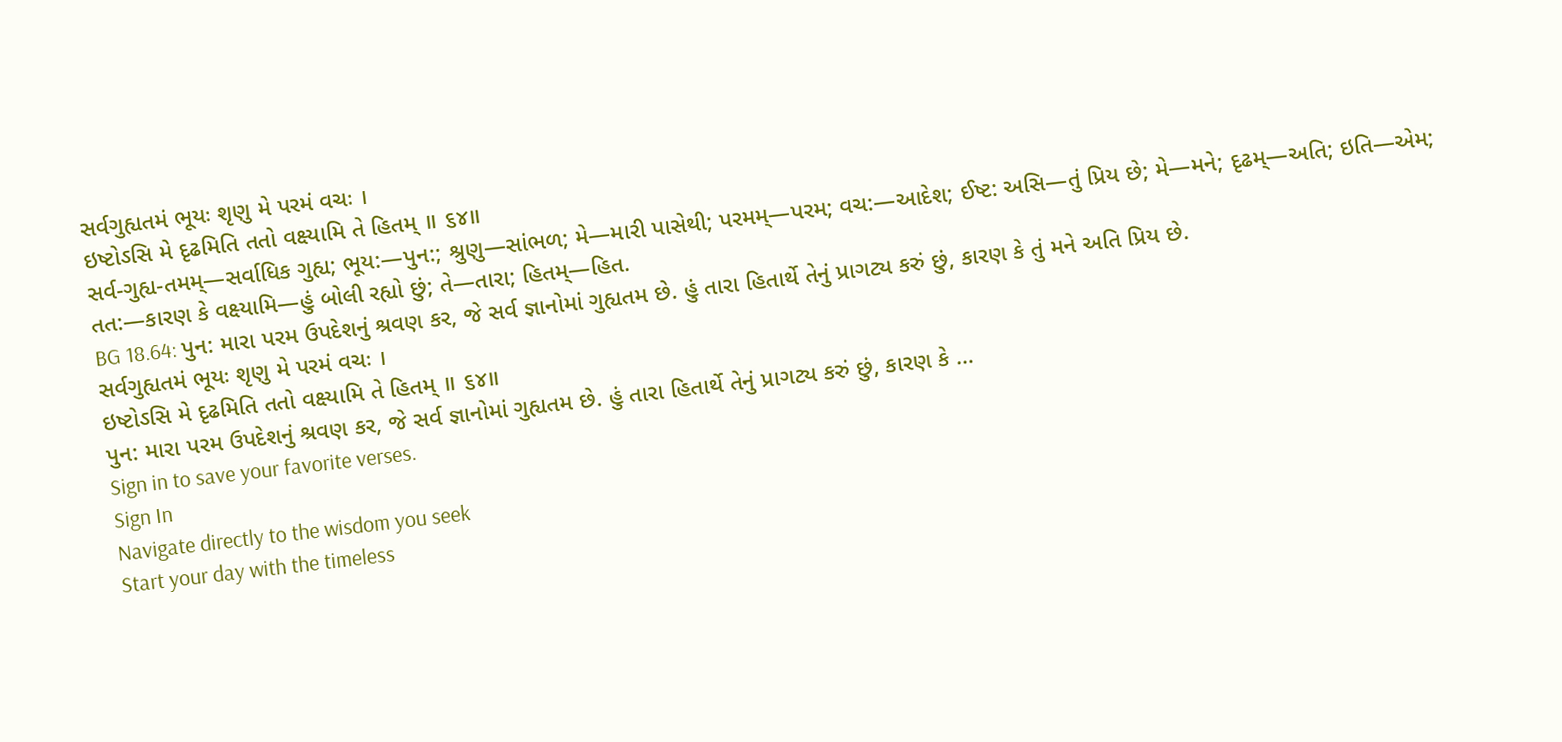સર્વગુહ્યતમં ભૂયઃ શૃણુ મે પરમં વચઃ ।
ઇષ્ટોઽસિ મે દૃઢમિતિ તતો વક્ષ્યામિ તે હિતમ્ ॥ ૬૪॥
સર્વ-ગુહ્ય-તમમ્—સર્વાધિક ગુહ્ય; ભૂય:—પુન:; શ્રુણુ—સાંભળ; મે—મારી પાસેથી; પરમમ્—પરમ; વચ:—આદેશ; ઈષ્ટ: અસિ—તું પ્રિય છે; મે—મને; દૃઢમ્—અતિ; ઇતિ—એમ; તત:—કારણ કે વક્ષ્યામિ—હું બોલી રહ્યો છું; તે—તારા; હિતમ્—હિત.
BG 18.64: પુન: મારા પરમ ઉપદેશનું શ્રવણ કર, જે સર્વ જ્ઞાનોમાં ગુહ્યતમ છે. હું તારા હિતાર્થે તેનું પ્રાગટ્ય કરું છું, કારણ કે તું મને અતિ પ્રિય છે.
સર્વગુહ્યતમં ભૂયઃ શૃણુ મે પરમં વચઃ ।
ઇષ્ટોઽસિ મે દૃઢમિતિ તતો વક્ષ્યામિ તે હિતમ્ ॥ ૬૪॥
પુન: મારા પરમ ઉપદેશનું શ્રવણ કર, જે સર્વ જ્ઞાનોમાં ગુહ્યતમ છે. હું તારા હિતાર્થે તેનું પ્રાગટ્ય કરું છું, કારણ કે …
Sign in to save your favorite verses.
Sign In
Navigate directly to the wisdom you seek
Start your day with the timeless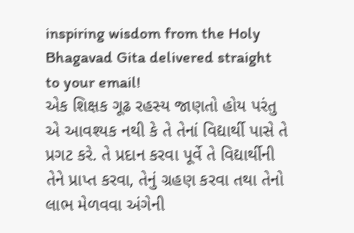inspiring wisdom from the Holy Bhagavad Gita delivered straight to your email!
એક શિક્ષક ગૂઢ રહસ્ય જાણતો હોય પરંતુ એ આવશ્યક નથી કે તે તેનાં વિદ્યાર્થી પાસે તે પ્રગટ કરે. તે પ્રદાન કરવા પૂર્વે તે વિદ્યાર્થીની તેને પ્રાપ્ત કરવા, તેનું ગ્રહણ કરવા તથા તેનો લાભ મેળવવા અંગેની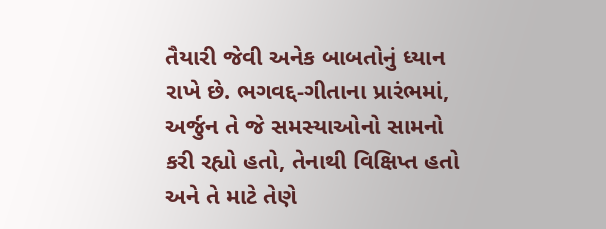તૈયારી જેવી અનેક બાબતોનું ધ્યાન રાખે છે. ભગવદ્દ-ગીતાના પ્રારંભમાં, અર્જુન તે જે સમસ્યાઓનો સામનો કરી રહ્યો હતો, તેનાથી વિક્ષિપ્ત હતો અને તે માટે તેણે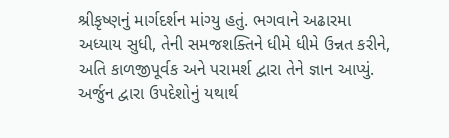શ્રીકૃષ્ણનું માર્ગદર્શન માંગ્યુ હતું. ભગવાને અઢારમા અધ્યાય સુધી, તેની સમજશક્તિને ધીમે ધીમે ઉન્નત કરીને, અતિ કાળજીપૂર્વક અને પરામર્શ દ્વારા તેને જ્ઞાન આપ્યું. અર્જુન દ્વારા ઉપદેશોનું યથાર્થ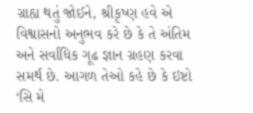ગ્રાહ્ય થતું જોઈને, શ્રીકૃષ્ણ હવે એ વિશ્વાસનો અનુભવ કરે છે કે તે અંતિમ અને સર્વાધિક ગૂઢ જ્ઞાન ગ્રહણ કરવા સમર્થ છે. આગળ તેઓ કહે છે કે ઇષ્ટો ‘સિ મે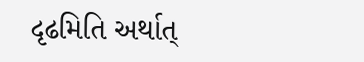દૃઢમિતિ અર્થાત્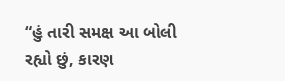“હું તારી સમક્ષ આ બોલી રહ્યો છું, કારણ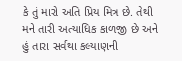કે તું મારો અતિ પ્રિય મિત્ર છે. તેથી મને તારી અત્યાધિક કાળજી છે અને હું તારા સર્વથા કલ્યાણની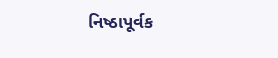નિષ્ઠાપૂર્વક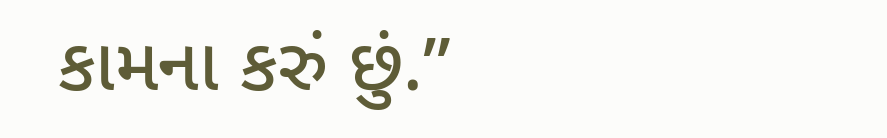કામના કરું છું.”